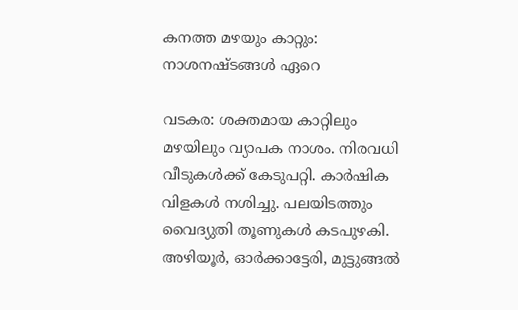കനത്ത മഴയും കാറ്റും: നാശനഷ്ടങ്ങള്‍ ഏറെ

വടകര: ശക്തമായ കാറ്റിലും മഴയിലും വ്യാപക നാശം. നിരവധി വീടുകള്‍ക്ക് കേടുപറ്റി. കാര്‍ഷിക വിളകള്‍ നശിച്ചു. പലയിടത്തും വൈദ്യുതി തൂണുകള്‍ കടപുഴകി. അഴിയൂര്‍, ഓര്‍ക്കാട്ടേരി, മുട്ടുങ്ങല്‍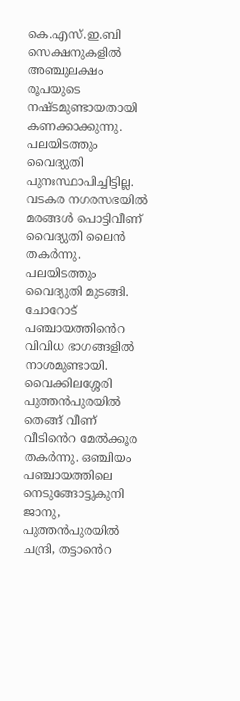കെ.എസ്.ഇ.ബി സെക്ഷനുകളില്‍ അഞ്ചുലക്ഷം രൂപയുടെ നഷ്ടമുണ്ടായതായി കണക്കാക്കുന്നു. പലയിടത്തും വൈദ്യുതി പുനഃസ്ഥാപിച്ചിട്ടില്ല. വടകര നഗരസഭയില്‍ മരങ്ങള്‍ പൊട്ടിവീണ് വൈദ്യുതി ലൈൻ തകർന്നു. പലയിടത്തും വൈദ്യുതി മുടങ്ങി. ചോറോട് പഞ്ചായത്തി‍‍ൻെറ വിവിധ ഭാഗങ്ങളിൽ നാശമുണ്ടായി. വൈക്കിലശ്ശേരി പുത്തന്‍പുരയില്‍ തെങ്ങ് വീണ് വീടി‍‍ൻെറ മേല്‍ക്കൂര തകര്‍ന്നു. ഒഞ്ചിയം പഞ്ചായത്തിലെ നെടുങ്ങോട്ടുകുനി ജാനു, പുത്തന്‍പുരയില്‍ ചന്ദ്രി, തട്ടാ‍‍ൻെറ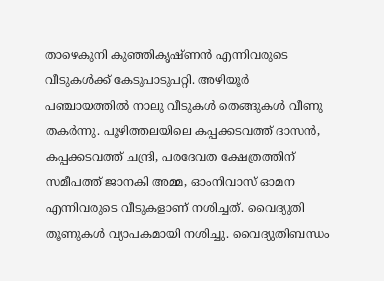താഴെകുനി കുഞ്ഞികൃഷ്ണന്‍ എന്നിവരുടെ വീടുകൾക്ക് കേടുപാടുപറ്റി. അഴിയൂര്‍ പഞ്ചായത്തില്‍ നാലു വീടുകള്‍ തെങ്ങുകള്‍ വീണു തകര്‍ന്നു. പൂഴിത്തലയിലെ കപ്പക്കടവത്ത് ദാസന്‍, കപ്പക്കടവത്ത് ചന്ദ്രി, പരദേവത ക്ഷേത്രത്തിന് സമീപത്ത് ജാനകി അമ്മ, ഓംനിവാസ് ഓമന എന്നിവരുടെ വീടുകളാണ് നശിച്ചത്. വൈദ്യുതി തൂണുകള്‍ വ്യാപകമായി നശിച്ചു. വൈദ്യുതിബന്ധം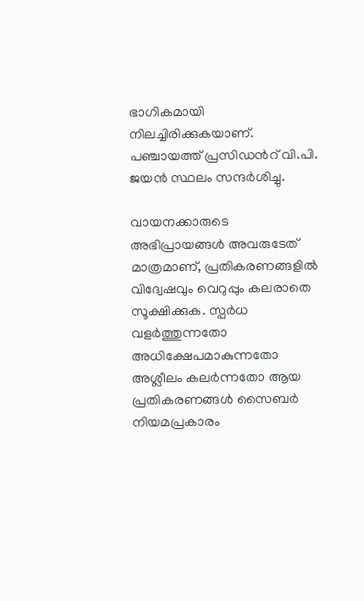ഭാഗികമായി നിലച്ചിരിക്കുകയാണ്. പഞ്ചായത്ത് പ്രസിഡൻറ് വി.പി. ജയന്‍ സ്ഥലം സന്ദര്‍ശിച്ചു.

വായനക്കാരുടെ അഭിപ്രായങ്ങള്‍ അവരുടേത് മാത്രമാണ്, പ്രതികരണങ്ങളിൽ വിദ്വേഷവും വെറുപ്പും കലരാതെ സൂക്ഷിക്കുക. സ്പർധ വളർത്തുന്നതോ അധിക്ഷേപമാകുന്നതോ അശ്ലീലം കലർന്നതോ ആയ പ്രതികരണങ്ങൾ സൈബർ നിയമപ്രകാരം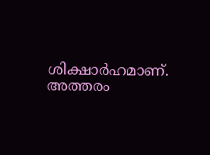ശിക്ഷാർഹമാണ്. അത്തരം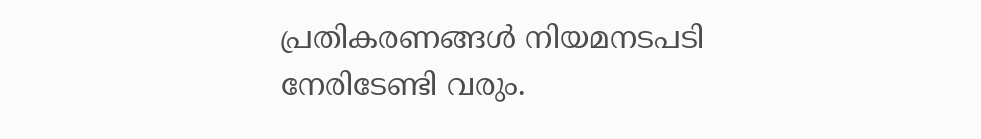പ്രതികരണങ്ങൾ നിയമനടപടി നേരിടേണ്ടി വരും.